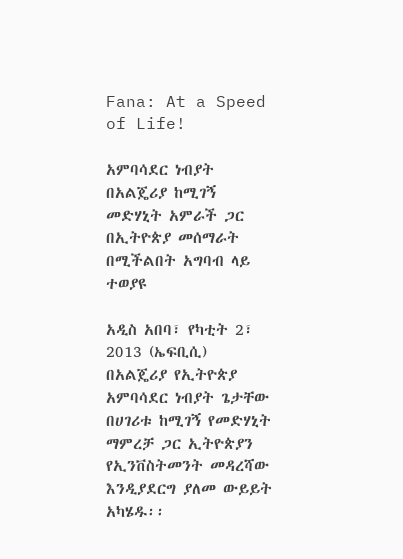Fana: At a Speed of Life!

አምባሳደር ነብያት በአልጄሪያ ከሚገኝ መድሃኒት አምራች ጋር በኢትዮጵያ መሰማራት በሚችልበት አግባብ ላይ ተወያዩ

አዲስ አበባ፣ የካቲት 2፣ 2013 (ኤፍቢሲ) በአልጄሪያ የኢትዮጵያ አምባሳደር ነብያት ጌታቸው በሀገሪቱ ከሚገኝ የመድሃኒት ማምረቻ ጋር ኢትዮጵያን የኢንቨስትመንት መዳረሻው እንዲያደርግ ያለመ ውይይት አካሄዱ፡፡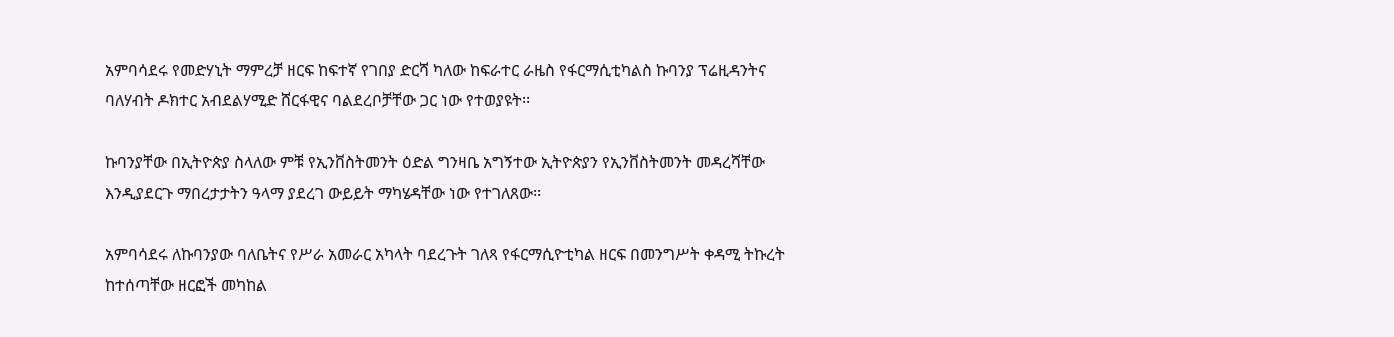አምባሳደሩ የመድሃኒት ማምረቻ ዘርፍ ከፍተኛ የገበያ ድርሻ ካለው ከፍራተር ራዜስ የፋርማሲቲካልስ ኩባንያ ፕሬዚዳንትና ባለሃብት ዶክተር አብደልሃሚድ ሸርፋዊና ባልደረቦቻቸው ጋር ነው የተወያዩት፡፡

ኩባንያቸው በኢትዮጵያ ስላለው ምቹ የኢንቨስትመንት ዕድል ግንዛቤ አግኝተው ኢትዮጵያን የኢንቨስትመንት መዳረሻቸው እንዲያደርጉ ማበረታታትን ዓላማ ያደረገ ውይይት ማካሄዳቸው ነው የተገለጸው፡፡

አምባሳደሩ ለኩባንያው ባለቤትና የሥራ አመራር አካላት ባደረጉት ገለጻ የፋርማሲዮቲካል ዘርፍ በመንግሥት ቀዳሚ ትኩረት ከተሰጣቸው ዘርፎች መካከል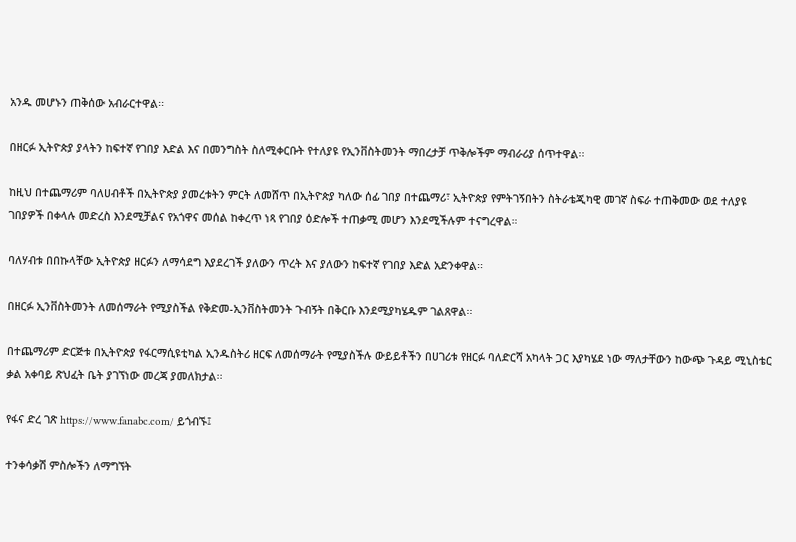አንዱ መሆኑን ጠቅሰው አብራርተዋል፡፡

በዘርፉ ኢትዮጵያ ያላትን ከፍተኛ የገበያ እድል እና በመንግስት ስለሚቀርቡት የተለያዩ የኢንቨስትመንት ማበረታቻ ጥቅሎችም ማብራሪያ ሰጥተዋል፡፡

ከዚህ በተጨማሪም ባለሀብቶች በኢትዮጵያ ያመረቱትን ምርት ለመሸጥ በኢትዮጵያ ካለው ሰፊ ገበያ በተጨማሪ፣ ኢትዮጵያ የምትገኝበትን ስትራቴጂካዊ መገኛ ስፍራ ተጠቅመው ወደ ተለያዩ ገበያዎች በቀላሉ መድረስ እንደሚቻልና የአጎዋና መሰል ከቀረጥ ነጻ የገበያ ዕድሎች ተጠቃሚ መሆን እንደሚችሉም ተናግረዋል።

ባለሃብቱ በበኩላቸው ኢትዮጵያ ዘርፉን ለማሳደግ እያደረገች ያለውን ጥረት እና ያለውን ከፍተኛ የገበያ እድል አድንቀዋል፡፡

በዘርፉ ኢንቨስትመንት ለመሰማራት የሚያስችል የቅድመ-ኢንቨስትመንት ጉብኝት በቅርቡ እንደሚያካሄዱም ገልጸዋል፡፡

በተጨማሪም ድርጅቱ በኢትዮጵያ የፋርማሲዩቲካል ኢንዱስትሪ ዘርፍ ለመሰማራት የሚያስችሉ ውይይቶችን በሀገሪቱ የዘርፉ ባለድርሻ አካላት ጋር እያካሄደ ነው ማለታቸውን ከውጭ ጉዳይ ሚኒስቴር ቃል አቀባይ ጽህፈት ቤት ያገኘነው መረጃ ያመለክታል፡፡

የፋና ድረ ገጽ https://www.fanabc.com/ ይጎብኙ፤

ተንቀሳቃሽ ምስሎችን ለማግኘት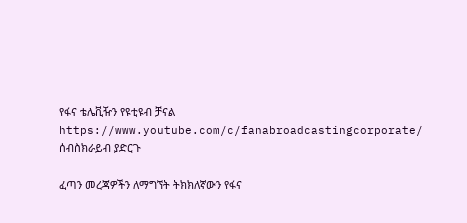የፋና ቴሌቪዥን የዩቲዩብ ቻናል https://www.youtube.com/c/fanabroadcastingcorporate/ ሰብስክራይብ ያድርጉ

ፈጣን መረጃዎችን ለማግኘት ትክክለኛውን የፋና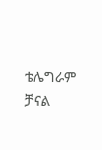ቴሌግራም ቻናል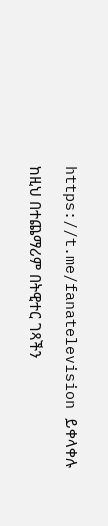https://t.me/fanatelevision ይቀላቀሉ

ከዚህ በተጨማሪም በትዊተር ገጻችን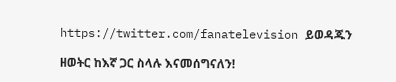https://twitter.com/fanatelevision ይወዳጁን

ዘወትር ከእኛ ጋር ስላሉ እናመሰግናለን!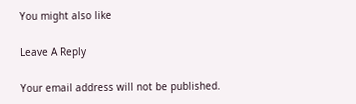You might also like

Leave A Reply

Your email address will not be published.